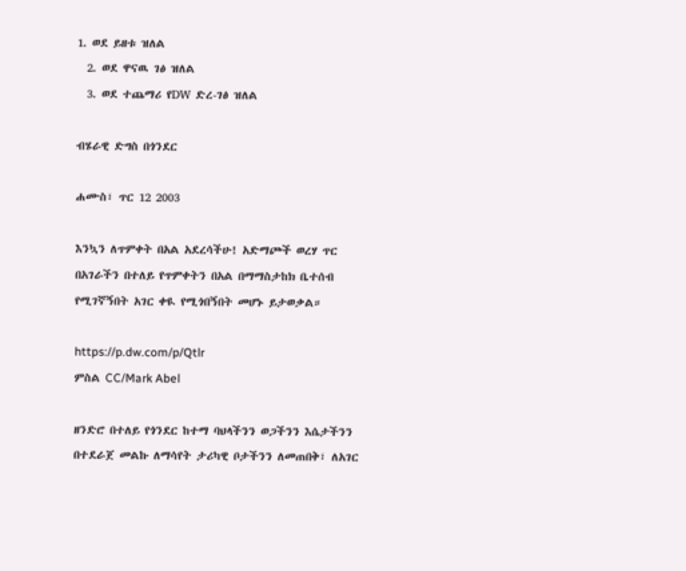1. ወደ ይዘቱ ዝለል
  2. ወደ ዋናዉ ገፅ ዝለል
  3. ወደ ተጨማሪ የDW ድረ-ገፅ ዝለል

ብሄራዊ ድግስ በጎንደር

ሐሙስ፣ ጥር 12 2003

እንኳን ለጥምቀት በአል አደረሳችሁ! አድማጮች ወረሃ ጥር በአገራችን በተለይ የጥምቀትን በአል በማማስታከክ ቤተሰብ የሚገኛኝበት አገር ቀዪ የሚጎበኝበት መሆኑ ይታወቃል።

https://p.dw.com/p/Qtlr
ምስል CC/Mark Abel

ዘንድሮ በተለይ የጎንደር ከተማ ባህላችንን ወጋችንን እሴታችንን በተደራጀ መልኩ ለማሳየት ታሪካዊ ቦታችንን ለመጠበቅ፣ ለአገር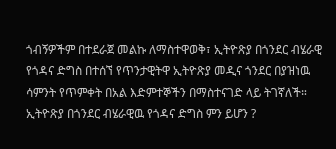ጎብኝዎችም በተደራጀ መልኩ ለማስተዋወቅ፣ ኢትዮጽያ በጎንደር ብሄራዊ የጎዳና ድግስ በተሰኘ የጥንታዊትዋ ኢትዮጽያ መዲና ጎንደር በያዝነዉ ሳምንት የጥምቀት በአል እድምተኞችን በማስተናገድ ላይ ትገኛለች። ኢትዮጽያ በጎንደር ብሄራዊዉ የጎዳና ድግስ ምን ይሆን ?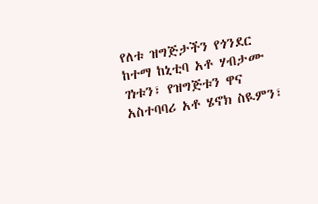የለቱ ዝግጅታችን የጎንደር ከተማ ከኒቲባ አቶ ሃብታሙ ገነቱን፣ የዝግጅቱን ዋና አስተባባሪ አቶ ሄኖክ ስዪምን፣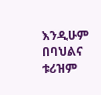እንዲሁም በባህልና ቱሪዝም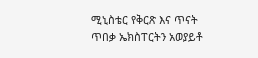ሚኒስቴር የቅርጽ እና ጥናት ጥበቃ ኤክስፐርትን አወያይቶ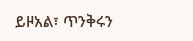ይዞአል፣ ጥንቅሩን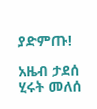ያድምጡ!

አዜብ ታደሰ
ሂሩት መለሰ